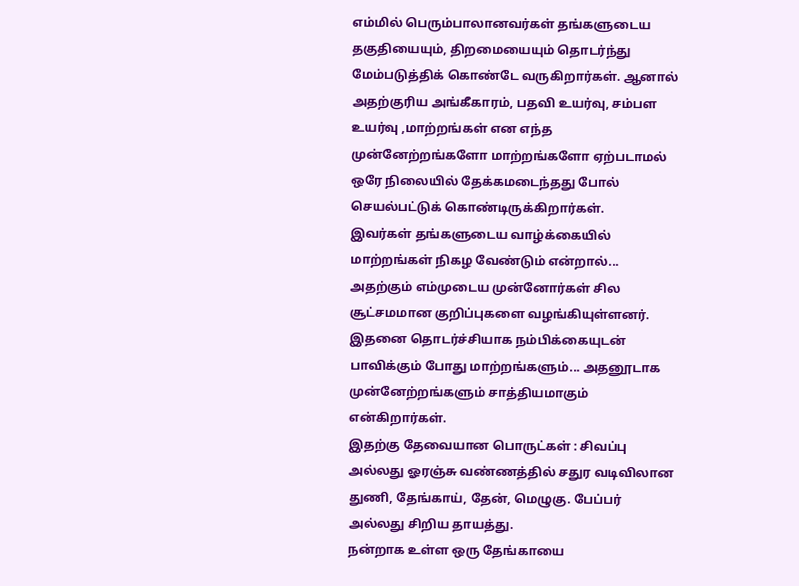எம்மில் பெரும்பாலானவர்கள் தங்களுடைய தகுதியையும், திறமையையும் தொடர்ந்து மேம்படுத்திக் கொண்டே வருகிறார்கள். ஆனால் அதற்குரிய அங்கீகாரம், பதவி உயர்வு, சம்பள உயர்வு ,மாற்றங்கள் என எந்த முன்னேற்றங்களோ மாற்றங்களோ ஏற்படாமல் ஒரே நிலையில் தேக்கமடைந்தது போல் செயல்பட்டுக் கொண்டிருக்கிறார்கள்.
இவர்கள் தங்களுடைய வாழ்க்கையில் மாற்றங்கள் நிகழ வேண்டும் என்றால்... அதற்கும் எம்முடைய முன்னோர்கள் சில சூட்சமமான குறிப்புகளை வழங்கியுள்ளனர்.
இதனை தொடர்ச்சியாக நம்பிக்கையுடன் பாவிக்கும் போது மாற்றங்களும்... அதனூடாக முன்னேற்றங்களும் சாத்தியமாகும் என்கிறார்கள்.
இதற்கு தேவையான பொருட்கள் : சிவப்பு அல்லது ஓரஞ்சு வண்ணத்தில் சதுர வடிவிலான துணி, தேங்காய், தேன், மெழுகு. பேப்பர் அல்லது சிறிய தாயத்து.
நன்றாக உள்ள ஒரு தேங்காயை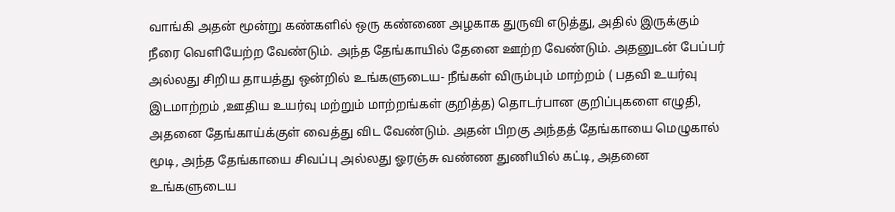வாங்கி அதன் மூன்று கண்களில் ஒரு கண்ணை அழகாக துருவி எடுத்து, அதில் இருக்கும் நீரை வெளியேற்ற வேண்டும். அந்த தேங்காயில் தேனை ஊற்ற வேண்டும். அதனுடன் பேப்பர் அல்லது சிறிய தாயத்து ஒன்றில் உங்களுடைய- நீங்கள் விரும்பும் மாற்றம் ( பதவி உயர்வு இடமாற்றம் ,ஊதிய உயர்வு மற்றும் மாற்றங்கள் குறித்த) தொடர்பான குறிப்புகளை எழுதி, அதனை தேங்காய்க்குள் வைத்து விட வேண்டும். அதன் பிறகு அந்தத் தேங்காயை மெழுகால் மூடி, அந்த தேங்காயை சிவப்பு அல்லது ஓரஞ்சு வண்ண துணியில் கட்டி, அதனை உங்களுடைய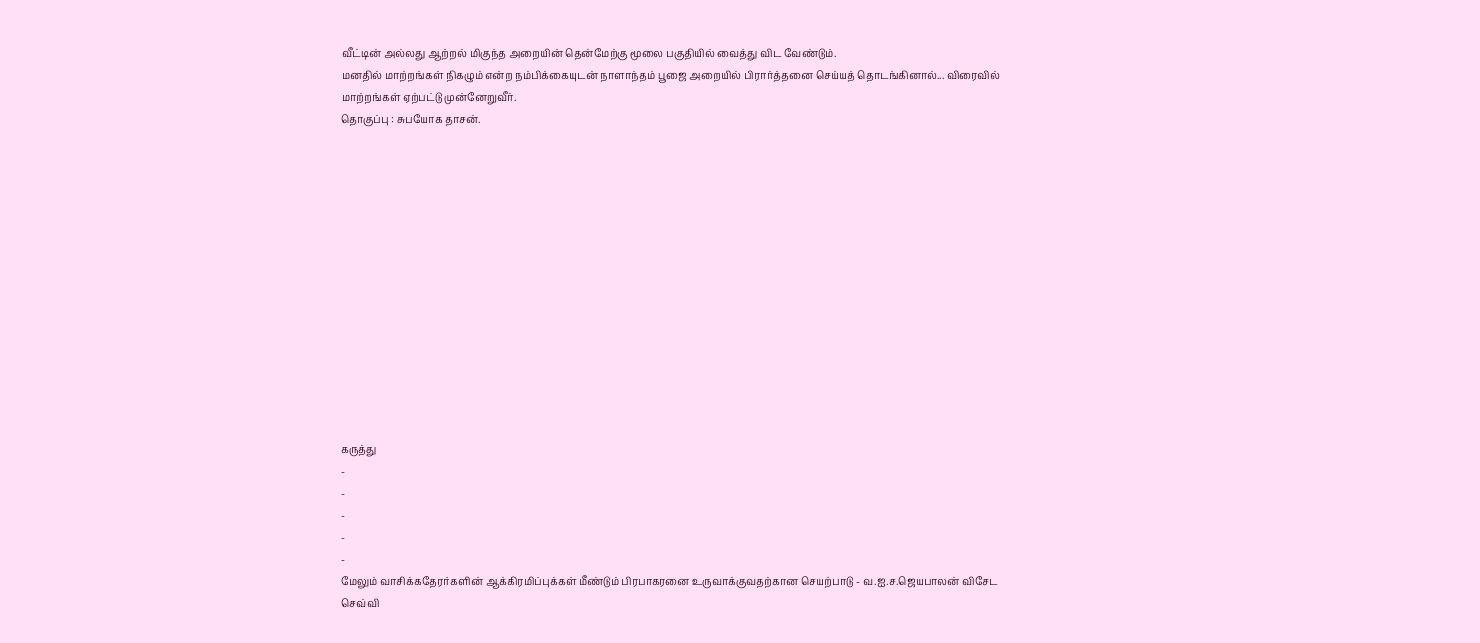வீட்டின் அல்லது ஆற்றல் மிகுந்த அறையின் தென்மேற்கு மூலை பகுதியில் வைத்து விட வேண்டும்.
மனதில் மாற்றங்கள் நிகழும் என்ற நம்பிக்கையுடன் நாளாந்தம் பூஜை அறையில் பிரார்த்தனை செய்யத் தொடங்கினால்... விரைவில் மாற்றங்கள் ஏற்பட்டு முன்னேறுவீர்.
தொகுப்பு : சுபயோக தாசன்.














கருத்து
-
-
-
-
-
மேலும் வாசிக்கதேரர்களின் ஆக்கிரமிப்புக்கள் மீண்டும் பிரபாகரனை உருவாக்குவதற்கான செயற்பாடு - வ.ஐ.ச.ஜெயபாலன் விசேட செவ்வி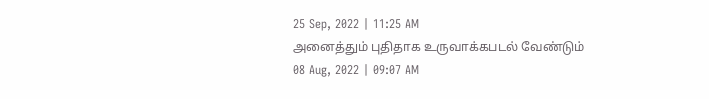25 Sep, 2022 | 11:25 AM
அனைத்தும் புதிதாக உருவாக்கபடல் வேண்டும்
08 Aug, 2022 | 09:07 AM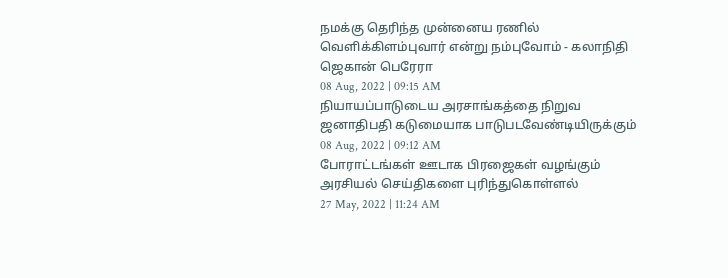நமக்கு தெரிந்த முன்னைய ரணில் வெளிக்கிளம்புவார் என்று நம்புவோம் - கலாநிதி ஜெகான் பெரேரா
08 Aug, 2022 | 09:15 AM
நியாயப்பாடுடைய அரசாங்கத்தை நிறுவ ஜனாதிபதி கடுமையாக பாடுபடவேண்டியிருக்கும்
08 Aug, 2022 | 09:12 AM
போராட்டங்கள் ஊடாக பிரஜைகள் வழங்கும் அரசியல் செய்திகளை புரிந்துகொள்ளல்
27 May, 2022 | 11:24 AM